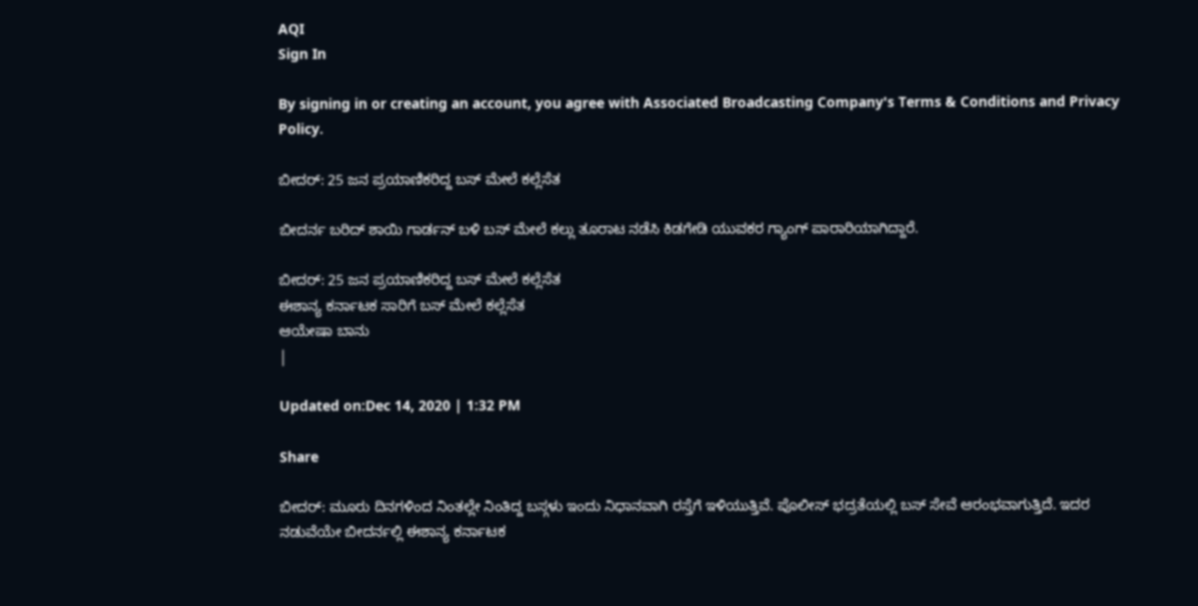AQI
Sign In

By signing in or creating an account, you agree with Associated Broadcasting Company's Terms & Conditions and Privacy Policy.

ಬೀದರ್: 25 ಜನ ಪ್ರಯಾಣಿಕರಿದ್ದ ಬಸ್ ಮೇಲೆ ಕಲ್ಲೆಸೆತ

ಬೀದರ್ನ ಬರಿದ್ ಶಾಯಿ ಗಾರ್ಡನ್ ಬಳಿ ಬಸ್ ಮೇಲೆ ಕಲ್ಲು ತೂರಾಟ ನಡೆಸಿ ಕಿಡಗೇಡಿ ಯುವಕರ ಗ್ಯಾಂಗ್ ಪಾರಾರಿಯಾಗಿದ್ದಾರೆ.

ಬೀದರ್: 25 ಜನ ಪ್ರಯಾಣಿಕರಿದ್ದ ಬಸ್ ಮೇಲೆ ಕಲ್ಲೆಸೆತ
ಈಶಾನ್ಯ ಕರ್ನಾಟಕ ಸಾರಿಗೆ ಬಸ್ ಮೇಲೆ ಕಲ್ಲೆಸೆತ
ಆಯೇಷಾ ಬಾನು
|

Updated on:Dec 14, 2020 | 1:32 PM

Share

ಬೀದರ್: ಮೂರು ದಿನಗಳಿಂದ ನಿಂತಲ್ಲೇ ನಿಂತಿದ್ದ ಬಸ್ಗಳು ಇಂದು ನಿಧಾನವಾಗಿ ರಸ್ತೆಗೆ ಇಳಿಯುತ್ತಿವೆ. ಪೊಲೀಸ್ ಭದ್ರತೆಯಲ್ಲಿ ಬಸ್ ಸೇವೆ ಆರಂಭವಾಗುತ್ತಿದೆ. ಇದರ ನಡುವೆಯೇ ಬೀದರ್ನಲ್ಲಿ ಈಶಾನ್ಯ ಕರ್ನಾಟಕ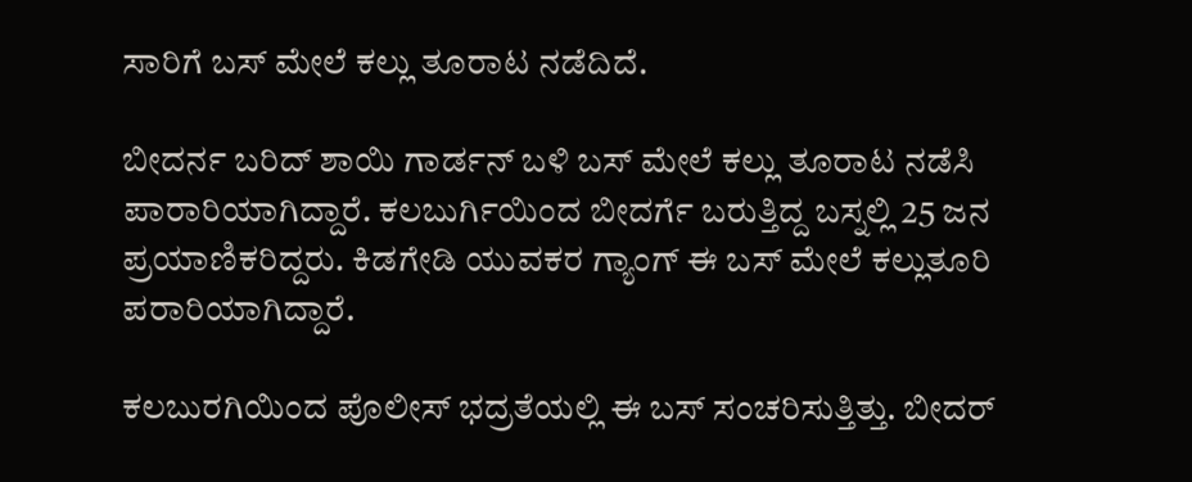ಸಾರಿಗೆ ಬಸ್ ಮೇಲೆ ಕಲ್ಲು ತೂರಾಟ ನಡೆದಿದೆ.

ಬೀದರ್ನ ಬರಿದ್ ಶಾಯಿ ಗಾರ್ಡನ್ ಬಳಿ ಬಸ್ ಮೇಲೆ ಕಲ್ಲು ತೂರಾಟ ನಡೆಸಿ ಪಾರಾರಿಯಾಗಿದ್ದಾರೆ. ಕಲಬುರ್ಗಿಯಿಂದ ಬೀದರ್ಗೆ ಬರುತ್ತಿದ್ದ ಬಸ್ನಲ್ಲಿ 25 ಜನ ಪ್ರಯಾಣಿಕರಿದ್ದರು. ಕಿಡಗೇಡಿ ಯುವಕರ ಗ್ಯಾಂಗ್ ಈ ಬಸ್ ಮೇಲೆ ಕಲ್ಲುತೂರಿ ಪರಾರಿಯಾಗಿದ್ದಾರೆ.

ಕಲಬುರಗಿಯಿಂದ ಪೊಲೀಸ್ ಭದ್ರತೆಯಲ್ಲಿ ಈ ಬಸ್ ಸಂಚರಿಸುತ್ತಿತ್ತು. ಬೀದರ್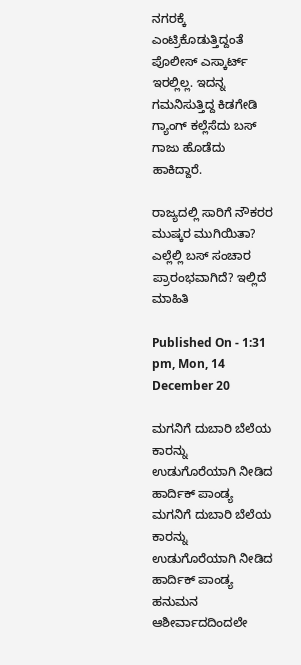ನಗರಕ್ಕೆ ಎಂಟ್ರಿಕೊಡುತ್ತಿದ್ದಂತೆ ಪೊಲೀಸ್ ಎಸ್ಕಾರ್ಟ್ ಇರಲ್ಲಿಲ್ಲ. ಇದನ್ನ ಗಮನಿಸುತ್ತಿದ್ದ ಕಿಡಗೇಡಿ ಗ್ಯಾಂಗ್ ಕಲ್ಲೆಸೆದು ಬಸ್ ಗಾಜು ಹೊಡೆದು ಹಾಕಿದ್ದಾರೆ.

ರಾಜ್ಯದಲ್ಲಿ ಸಾರಿಗೆ ನೌಕರರ ಮುಷ್ಕರ ಮುಗಿಯಿತಾ? ಎಲ್ಲೆಲ್ಲಿ ಬಸ್ ಸಂಚಾರ ಪ್ರಾರಂಭವಾಗಿದೆ? ಇಲ್ಲಿದೆ ಮಾಹಿತಿ

Published On - 1:31 pm, Mon, 14 December 20

ಮಗನಿಗೆ ದುಬಾರಿ ಬೆಲೆಯ ಕಾರನ್ನು ಉಡುಗೊರೆಯಾಗಿ ನೀಡಿದ ಹಾರ್ದಿಕ್ ಪಾಂಡ್ಯ
ಮಗನಿಗೆ ದುಬಾರಿ ಬೆಲೆಯ ಕಾರನ್ನು ಉಡುಗೊರೆಯಾಗಿ ನೀಡಿದ ಹಾರ್ದಿಕ್ ಪಾಂಡ್ಯ
ಹನುಮನ ಆಶೀರ್ವಾದದಿಂದಲೇ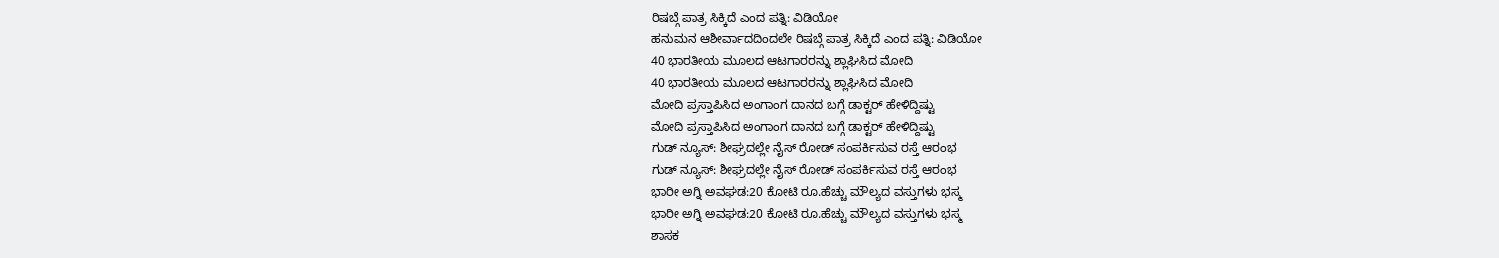ರಿಷಬ್ಗೆ ಪಾತ್ರ ಸಿಕ್ಕಿದೆ ಎಂದ ಪತ್ನಿ: ವಿಡಿಯೋ
ಹನುಮನ ಆಶೀರ್ವಾದದಿಂದಲೇ ರಿಷಬ್ಗೆ ಪಾತ್ರ ಸಿಕ್ಕಿದೆ ಎಂದ ಪತ್ನಿ: ವಿಡಿಯೋ
40 ಭಾರತೀಯ ಮೂಲದ ಆಟಗಾರರನ್ನು ಶ್ಲಾಘಿಸಿದ ಮೋದಿ
40 ಭಾರತೀಯ ಮೂಲದ ಆಟಗಾರರನ್ನು ಶ್ಲಾಘಿಸಿದ ಮೋದಿ
ಮೋದಿ ಪ್ರಸ್ತಾಪಿಸಿದ ಅಂಗಾಂಗ ದಾನದ ಬಗ್ಗೆ ಡಾಕ್ಟರ್ ಹೇಳಿದ್ದಿಷ್ಟು
ಮೋದಿ ಪ್ರಸ್ತಾಪಿಸಿದ ಅಂಗಾಂಗ ದಾನದ ಬಗ್ಗೆ ಡಾಕ್ಟರ್ ಹೇಳಿದ್ದಿಷ್ಟು
ಗುಡ್ ನ್ಯೂಸ್: ಶೀಘ್ರದಲ್ಲೇ ನೈಸ್‌ ರೋಡ್‌ ಸಂಪರ್ಕಿಸುವ ರಸ್ತೆ ಆರಂಭ
ಗುಡ್ ನ್ಯೂಸ್: ಶೀಘ್ರದಲ್ಲೇ ನೈಸ್‌ ರೋಡ್‌ ಸಂಪರ್ಕಿಸುವ ರಸ್ತೆ ಆರಂಭ
ಭಾರೀ ಅಗ್ನಿ ಅವಘಡ:20 ಕೋಟಿ ರೂ.ಹೆಚ್ಚು ಮೌಲ್ಯದ ವಸ್ತುಗಳು ಭಸ್ಮ
ಭಾರೀ ಅಗ್ನಿ ಅವಘಡ:20 ಕೋಟಿ ರೂ.ಹೆಚ್ಚು ಮೌಲ್ಯದ ವಸ್ತುಗಳು ಭಸ್ಮ
ಶಾಸಕ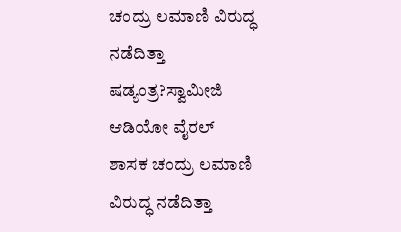ಚಂದ್ರು ಲಮಾಣಿ ವಿರುದ್ಧ ನಡೆದಿತ್ತಾ ಷಡ್ಯಂತ್ರ?ಸ್ವಾಮೀಜಿ ಆಡಿಯೋ ವೈರಲ್
ಶಾಸಕ ಚಂದ್ರು ಲಮಾಣಿ ವಿರುದ್ಧ ನಡೆದಿತ್ತಾ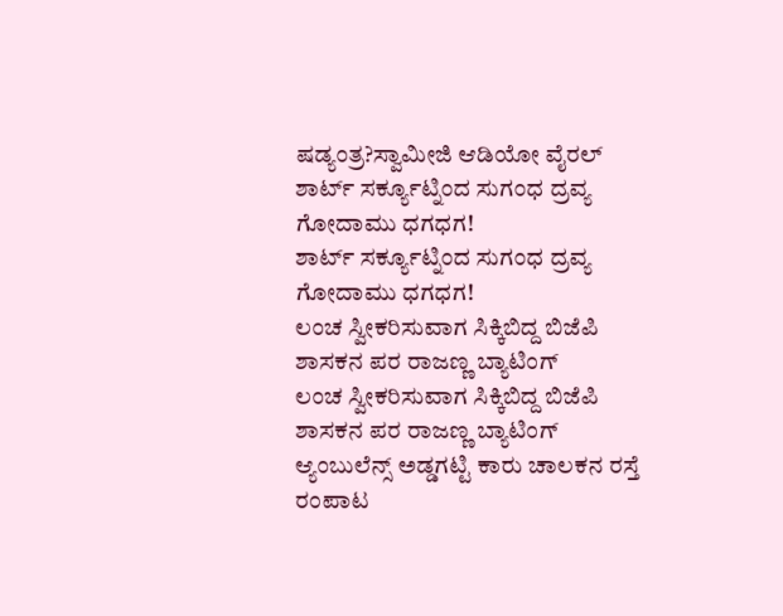ಷಡ್ಯಂತ್ರ?ಸ್ವಾಮೀಜಿ ಆಡಿಯೋ ವೈರಲ್
ಶಾರ್ಟ್ ಸರ್ಕ್ಯೂಟ್ನಿಂದ ಸುಗಂಧ ದ್ರವ್ಯ ಗೋದಾಮು ಧಗಧಗ!
ಶಾರ್ಟ್ ಸರ್ಕ್ಯೂಟ್ನಿಂದ ಸುಗಂಧ ದ್ರವ್ಯ ಗೋದಾಮು ಧಗಧಗ!
ಲಂಚ ಸ್ವೀಕರಿಸುವಾಗ ಸಿಕ್ಕಿಬಿದ್ದ ಬಿಜೆಪಿ ಶಾಸಕನ ಪರ ರಾಜಣ್ಣ ಬ್ಯಾಟಿಂಗ್
ಲಂಚ ಸ್ವೀಕರಿಸುವಾಗ ಸಿಕ್ಕಿಬಿದ್ದ ಬಿಜೆಪಿ ಶಾಸಕನ ಪರ ರಾಜಣ್ಣ ಬ್ಯಾಟಿಂಗ್
ಆ್ಯಂಬುಲೆನ್ಸ್ ಅಡ್ಡಗಟ್ಟಿ ಕಾರು ಚಾಲಕನ ರಸ್ತೆ ರಂಪಾಟ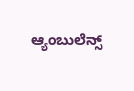ಆ್ಯಂಬುಲೆನ್ಸ್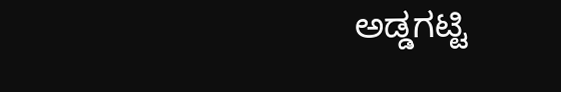ಅಡ್ಡಗಟ್ಟಿ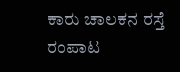ಕಾರು ಚಾಲಕನ ರಸ್ತೆ ರಂಪಾಟ